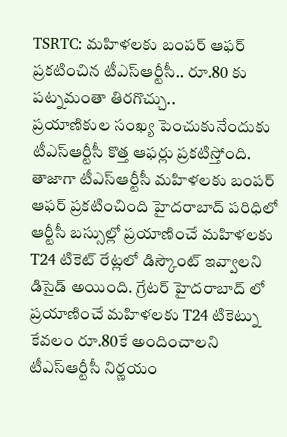TSRTC: మహిళలకు బంపర్ ఆఫర్ ప్రకటించిన టీఎస్ఆర్టీసీ.. రూ.80 కు పట్నమంతా తిరగొచ్చు..
ప్రయాణికుల సంఖ్య పెంచుకునేందుకు టీఎస్ఆర్టీసీ కొత్త ఆఫర్లు ప్రకటిస్తోంది. తాజాగా టీఎస్ఆర్టీసీ మహిళలకు బంపర్ ఆఫర్ ప్రకటించింది హైదరాబాద్ పరిధిలో ఆర్టీసీ బస్సుల్లో ప్రయాణించే మహిళలకు T24 టికెట్ రేట్లలో డిస్కౌంట్ ఇవ్వాలని డిసైడ్ అయింది. గ్రేటర్ హైదరాబాద్ లో ప్రయాణించే మహిళలకు T24 టికెట్ను కేవలం రూ.80కే అందించాలని టీఎస్ఆర్టీసీ నిర్ణయం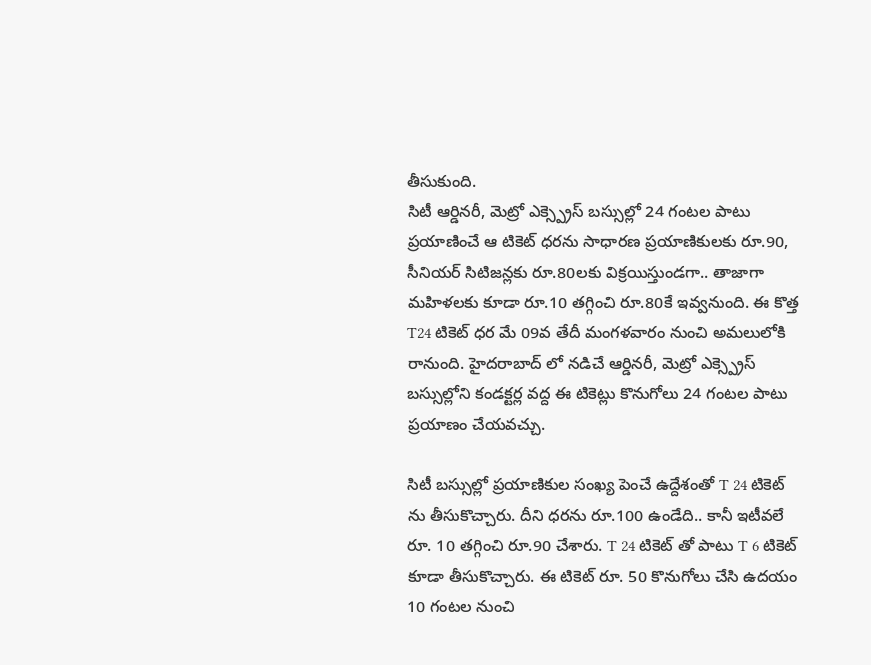తీసుకుంది.
సిటీ ఆర్డినరీ, మెట్రో ఎక్స్ప్రెస్ బస్సుల్లో 24 గంటల పాటు ప్రయాణించే ఆ టికెట్ ధరను సాధారణ ప్రయాణికులకు రూ.90, సీనియర్ సిటిజన్లకు రూ.80లకు విక్రయిస్తుండగా.. తాజాగా మహిళలకు కూడా రూ.10 తగ్గించి రూ.80కే ఇవ్వనుంది. ఈ కొత్త T24 టికెట్ ధర మే 09వ తేదీ మంగళవారం నుంచి అమలులోకి రానుంది. హైదరాబాద్ లో నడిచే ఆర్డినరీ, మెట్రో ఎక్స్ప్రెస్ బస్సుల్లోని కండక్టర్ల వద్ద ఈ టికెట్లు కొనుగోలు 24 గంటల పాటు ప్రయాణం చేయవచ్చు.

సిటీ బస్సుల్లో ప్రయాణికుల సంఖ్య పెంచే ఉద్దేశంతో T 24 టికెట్ ను తీసుకొచ్చారు. దీని ధరను రూ.100 ఉండేది.. కానీ ఇటీవలే రూ. 10 తగ్గించి రూ.90 చేశారు. T 24 టికెట్ తో పాటు T 6 టికెట్ కూడా తీసుకొచ్చారు. ఈ టికెట్ రూ. 50 కొనుగోలు చేసి ఉదయం 10 గంటల నుంచి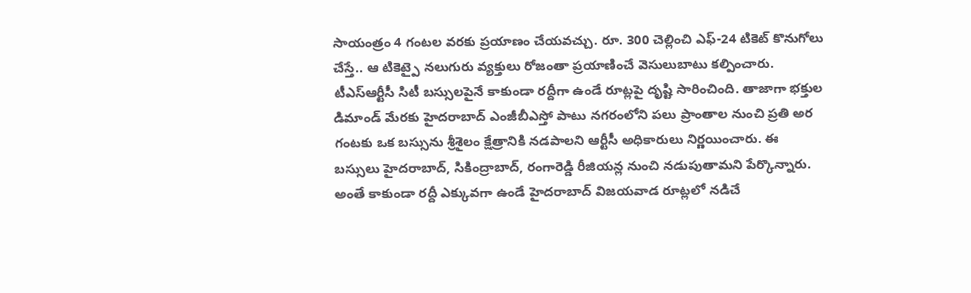సాయంత్రం 4 గంటల వరకు ప్రయాణం చేయవచ్చు. రూ. 300 చెల్లించి ఎఫ్-24 టికెట్ కొనుగోలు చేస్తే.. ఆ టికెట్పై నలుగురు వ్యక్తులు రోజంతా ప్రయాణించే వెసులుబాటు కల్పించారు.
టీఎస్ఆర్టీసీ సిటీ బస్సులపైనే కాకుండా రద్దీగా ఉండే రూట్లపై దృష్టి సారించింది. తాజాగా భక్తుల డిమాండ్ మేరకు హైదరాబాద్ ఎంజీబీఎస్తో పాటు నగరంలోని పలు ప్రాంతాల నుంచి ప్రతి అర గంటకు ఒక బస్సును శ్రీశైలం క్షేత్రానికి నడపాలని ఆర్టీసీ అధికారులు నిర్ణయించారు. ఈ బస్సులు హైదరాబాద్, సికింద్రాబాద్, రంగారెడ్డి రీజియన్ల నుంచి నడుపుతామని పేర్కొన్నారు. అంతే కాకుండా రద్దీ ఎక్కువగా ఉండే హైదరాబాద్ విజయవాడ రూట్లలో నడిచే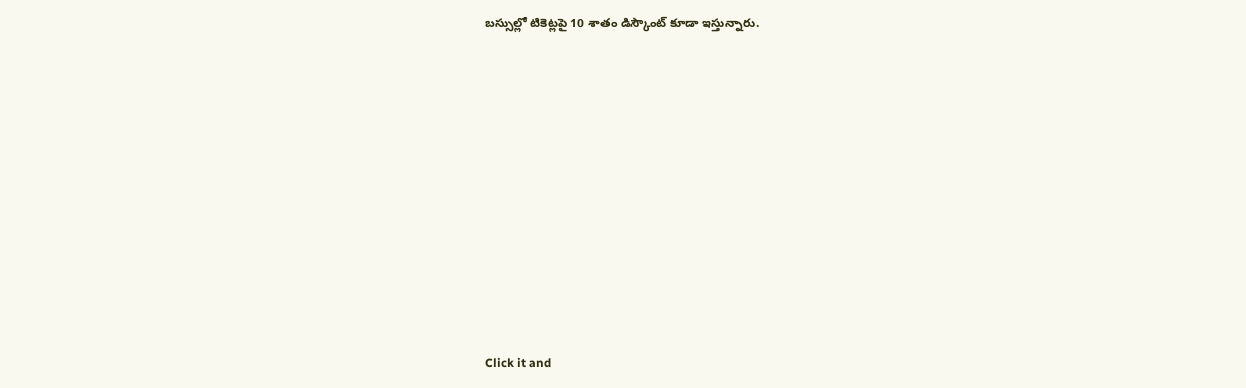బస్సుల్లో టికెట్లపై 10 శాతం డిస్కౌంట్ కూడా ఇస్తున్నారు.












Click it and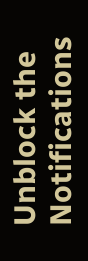Unblock the Notifications